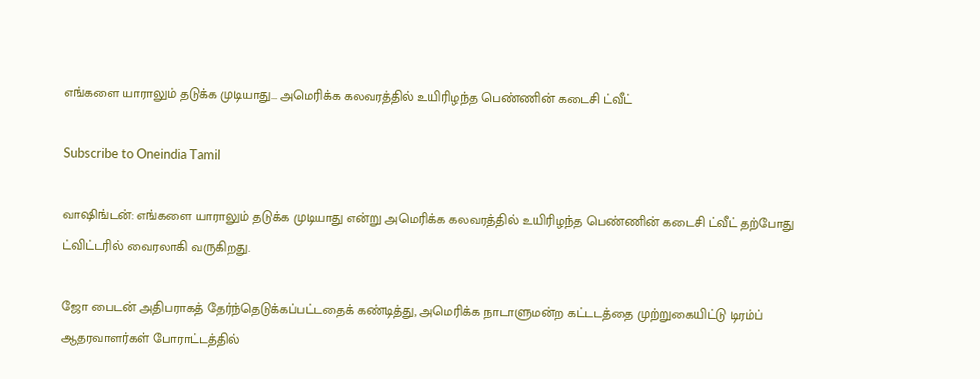எங்களை யாராலும் தடுக்க முடியாது... அமெரிக்க கலவரத்தில் உயிரிழந்த பெண்ணின் கடைசி ட்வீட்

Subscribe to Oneindia Tamil

வாஷிங்டன்: எங்களை யாராலும் தடுக்க முடியாது என்று அமெரிக்க கலவரத்தில் உயிரிழந்த பெண்ணின் கடைசி ட்வீட் தற்போது ட்விட்டரில் வைரலாகி வருகிறது.

ஜோ பைடன் அதிபராகத் தேர்ந்தெடுக்கப்பட்டதைக் கண்டித்து, அமெரிக்க நாடாளுமன்ற கட்டடத்தை முற்றுகையிட்டு டிரம்ப் ஆதரவாளர்கள் போராட்டத்தில்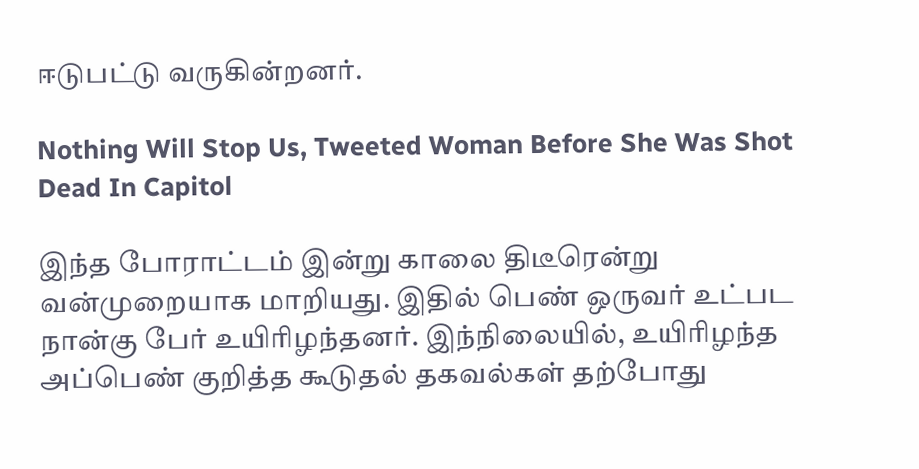ஈடுபட்டு வருகின்றனர்.

Nothing Will Stop Us, Tweeted Woman Before She Was Shot Dead In Capitol

இந்த போராட்டம் இன்று காலை திடீரென்று வன்முறையாக மாறியது. இதில் பெண் ஒருவர் உட்பட நான்கு பேர் உயிரிழந்தனர். இந்நிலையில், உயிரிழந்த அப்பெண் குறித்த கூடுதல் தகவல்கள் தற்போது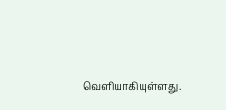வெளியாகியுள்ளது.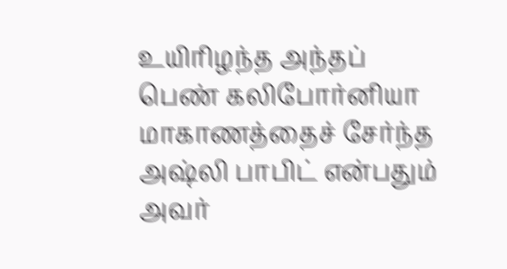உயிரிழந்த அந்தப் பெண் கலிபோர்னியா மாகாணத்தைச் சேர்ந்த அஷ்லி பாபிட் என்பதும் அவர்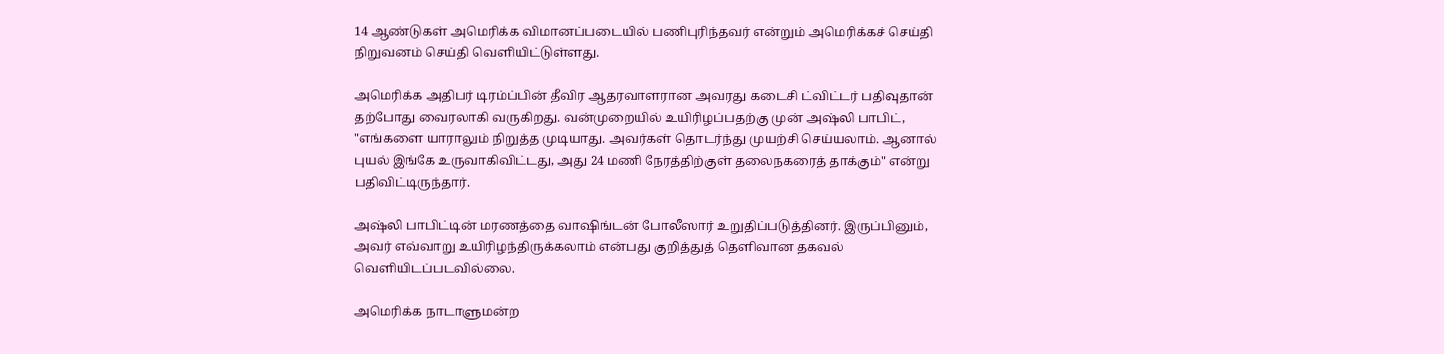14 ஆண்டுகள் அமெரிக்க விமானப்படையில் பணிபுரிந்தவர் என்றும் அமெரிக்கச் செய்தி நிறுவனம் செய்தி வெளியிட்டுள்ளது.

அமெரிக்க அதிபர் டிரம்ப்பின் தீவிர ஆதரவாளரான அவரது கடைசி ட்விட்டர் பதிவுதான் தற்போது வைரலாகி வருகிறது. வன்முறையில் உயிரிழப்பதற்கு முன் அஷ்லி பாபிட், "எங்களை யாராலும் நிறுத்த முடியாது. அவர்கள் தொடர்ந்து முயற்சி செய்யலாம். ஆனால் புயல் இங்கே உருவாகிவிட்டது, அது 24 மணி நேரத்திற்குள் தலைநகரைத் தாக்கும்" என்று பதிவிட்டிருந்தார்.

அஷ்லி பாபிட்டின் மரணத்தை வாஷிங்டன் போலீஸார் உறுதிப்படுத்தினர். இருப்பினும், அவர் எவ்வாறு உயிரிழந்திருக்கலாம் என்பது குறித்துத் தெளிவான தகவல் வெளியிடப்படவில்லை.

அமெரிக்க நாடாளுமன்ற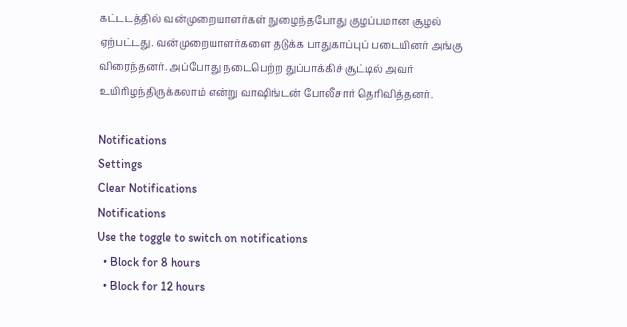கட்டடத்தில் வன்முறையாளர்கள் நுழைந்தபோது குழப்பமான சூழல் ஏற்பட்டது. வன்முறையாளர்களை தடுக்க பாதுகாப்புப் படையினர் அங்கு விரைந்தனர். அப்போது நடைபெற்ற துப்பாக்கிச் சூட்டில் அவர் உயிரிழந்திருக்கலாம் என்று வாஷிங்டன் போலீசார் தெரிவித்தனர்.

Notifications
Settings
Clear Notifications
Notifications
Use the toggle to switch on notifications
  • Block for 8 hours
  • Block for 12 hours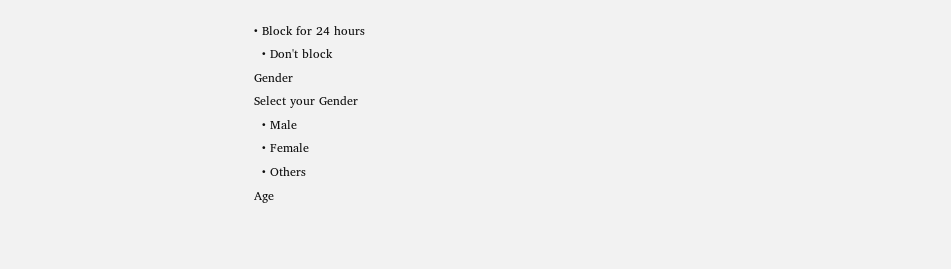• Block for 24 hours
  • Don't block
Gender
Select your Gender
  • Male
  • Female
  • Others
Age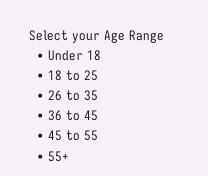Select your Age Range
  • Under 18
  • 18 to 25
  • 26 to 35
  • 36 to 45
  • 45 to 55
  • 55+